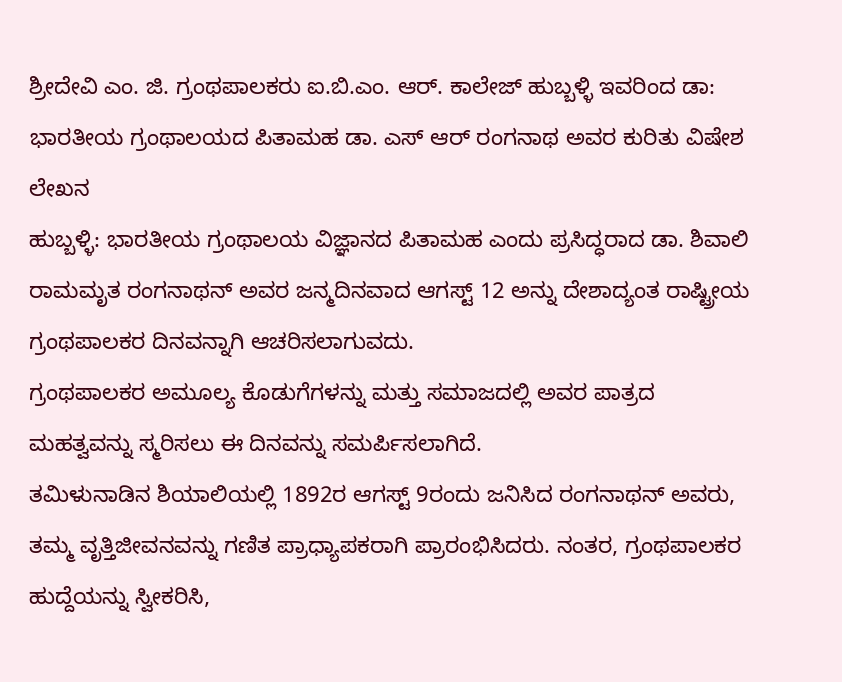ಶ್ರೀದೇವಿ ಎಂ. ಜಿ. ಗ್ರಂಥಪಾಲಕರು ಐ.ಬಿ.ಎಂ. ಆರ್. ಕಾಲೇಜ್ ಹುಬ್ಬಳ್ಳಿ ಇವರಿಂದ ಡಾ: ಭಾರತೀಯ ಗ್ರಂಥಾಲಯದ ಪಿತಾಮಹ ಡಾ. ಎಸ್ ಆರ್ ರಂಗನಾಥ ಅವರ ಕುರಿತು ವಿಷೇಶ ಲೇಖನ
ಹುಬ್ಬಳ್ಳಿ: ಭಾರತೀಯ ಗ್ರಂಥಾಲಯ ವಿಜ್ಞಾನದ ಪಿತಾಮಹ ಎಂದು ಪ್ರಸಿದ್ಧರಾದ ಡಾ. ಶಿವಾಲಿ ರಾಮಮೃತ ರಂಗನಾಥನ್ ಅವರ ಜನ್ಮದಿನವಾದ ಆಗಸ್ಟ್ 12 ಅನ್ನು ದೇಶಾದ್ಯಂತ ರಾಷ್ಟ್ರೀಯ ಗ್ರಂಥಪಾಲಕರ ದಿನವನ್ನಾಗಿ ಆಚರಿಸಲಾಗುವದು.
ಗ್ರಂಥಪಾಲಕರ ಅಮೂಲ್ಯ ಕೊಡುಗೆಗಳನ್ನು ಮತ್ತು ಸಮಾಜದಲ್ಲಿ ಅವರ ಪಾತ್ರದ ಮಹತ್ವವನ್ನು ಸ್ಮರಿಸಲು ಈ ದಿನವನ್ನು ಸಮರ್ಪಿಸಲಾಗಿದೆ.
ತಮಿಳುನಾಡಿನ ಶಿಯಾಲಿಯಲ್ಲಿ 1892ರ ಆಗಸ್ಟ್ 9ರಂದು ಜನಿಸಿದ ರಂಗನಾಥನ್ ಅವರು, ತಮ್ಮ ವೃತ್ತಿಜೀವನವನ್ನು ಗಣಿತ ಪ್ರಾಧ್ಯಾಪಕರಾಗಿ ಪ್ರಾರಂಭಿಸಿದರು. ನಂತರ, ಗ್ರಂಥಪಾಲಕರ ಹುದ್ದೆಯನ್ನು ಸ್ವೀಕರಿಸಿ,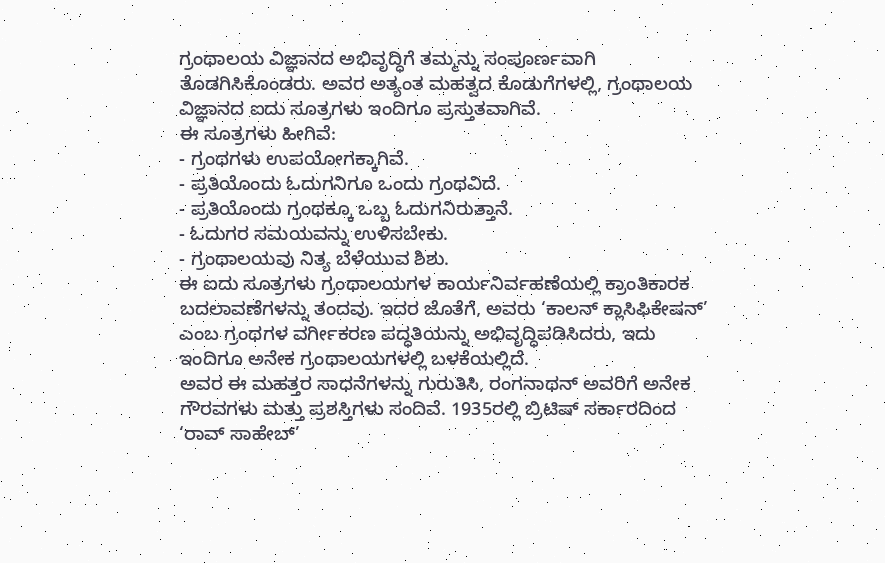ಗ್ರಂಥಾಲಯ ವಿಜ್ಞಾನದ ಅಭಿವೃದ್ಧಿಗೆ ತಮ್ಮನ್ನು ಸಂಪೂರ್ಣವಾಗಿ ತೊಡಗಿಸಿಕೊಂಡರು. ಅವರ ಅತ್ಯಂತ ಮಹತ್ವದ ಕೊಡುಗೆಗಳಲ್ಲಿ, ಗ್ರಂಥಾಲಯ ವಿಜ್ಞಾನದ ಐದು ಸೂತ್ರಗಳು ಇಂದಿಗೂ ಪ್ರಸ್ತುತವಾಗಿವೆ.
ಈ ಸೂತ್ರಗಳು ಹೀಗಿವೆ:
- ಗ್ರಂಥಗಳು ಉಪಯೋಗಕ್ಕಾಗಿವೆ.
- ಪ್ರತಿಯೊಂದು ಓದುಗನಿಗೂ ಒಂದು ಗ್ರಂಥವಿದೆ.
- ಪ್ರತಿಯೊಂದು ಗ್ರಂಥಕ್ಕೂ ಒಬ್ಬ ಓದುಗನಿರುತ್ತಾನೆ.
- ಓದುಗರ ಸಮಯವನ್ನು ಉಳಿಸಬೇಕು.
- ಗ್ರಂಥಾಲಯವು ನಿತ್ಯ ಬೆಳೆಯುವ ಶಿಶು.
ಈ ಐದು ಸೂತ್ರಗಳು ಗ್ರಂಥಾಲಯಗಳ ಕಾರ್ಯನಿರ್ವಹಣೆಯಲ್ಲಿ ಕ್ರಾಂತಿಕಾರಕ ಬದಲಾವಣೆಗಳನ್ನು ತಂದವು. ಇದರ ಜೊತೆಗೆ, ಅವರು ‘ಕಾಲನ್ ಕ್ಲಾಸಿಫಿಕೇಷನ್’ ಎಂಬ ಗ್ರಂಥಗಳ ವರ್ಗೀಕರಣ ಪದ್ಧತಿಯನ್ನು ಅಭಿವೃದ್ಧಿಪಡಿಸಿದರು, ಇದು ಇಂದಿಗೂ ಅನೇಕ ಗ್ರಂಥಾಲಯಗಳಲ್ಲಿ ಬಳಕೆಯಲ್ಲಿದೆ.
ಅವರ ಈ ಮಹತ್ತರ ಸಾಧನೆಗಳನ್ನು ಗುರುತಿಸಿ, ರಂಗನಾಥನ್ ಅವರಿಗೆ ಅನೇಕ ಗೌರವಗಳು ಮತ್ತು ಪ್ರಶಸ್ತಿಗಳು ಸಂದಿವೆ. 1935ರಲ್ಲಿ ಬ್ರಿಟಿಷ್ ಸರ್ಕಾರದಿಂದ ‘ರಾವ್ ಸಾಹೇಬ್’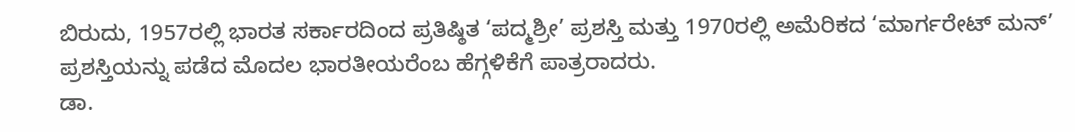ಬಿರುದು, 1957ರಲ್ಲಿ ಭಾರತ ಸರ್ಕಾರದಿಂದ ಪ್ರತಿಷ್ಠಿತ ‘ಪದ್ಮಶ್ರೀ’ ಪ್ರಶಸ್ತಿ ಮತ್ತು 1970ರಲ್ಲಿ ಅಮೆರಿಕದ ‘ಮಾರ್ಗರೇಟ್ ಮನ್’ ಪ್ರಶಸ್ತಿಯನ್ನು ಪಡೆದ ಮೊದಲ ಭಾರತೀಯರೆಂಬ ಹೆಗ್ಗಳಿಕೆಗೆ ಪಾತ್ರರಾದರು.
ಡಾ.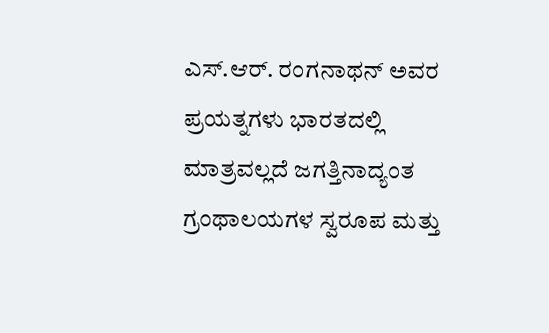ಎಸ್.ಆರ್. ರಂಗನಾಥನ್ ಅವರ ಪ್ರಯತ್ನಗಳು ಭಾರತದಲ್ಲಿ ಮಾತ್ರವಲ್ಲದೆ ಜಗತ್ತಿನಾದ್ಯಂತ ಗ್ರಂಥಾಲಯಗಳ ಸ್ವರೂಪ ಮತ್ತು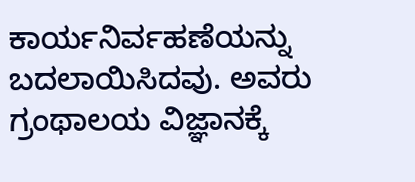ಕಾರ್ಯನಿರ್ವಹಣೆಯನ್ನು ಬದಲಾಯಿಸಿದವು. ಅವರು ಗ್ರಂಥಾಲಯ ವಿಜ್ಞಾನಕ್ಕೆ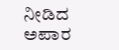ನೀಡಿದ ಅಪಾರ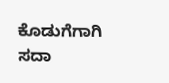ಕೊಡುಗೆಗಾಗಿ ಸದಾ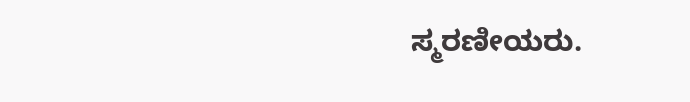ಸ್ಮರಣೀಯರು.